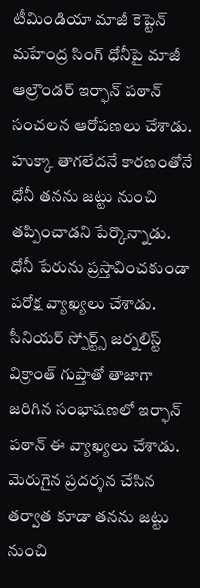టీమిండియా మాజీ కెప్టెన్ మహేంద్ర సింగ్ ధోనీపై మాజీ ఆల్రౌండర్ ఇర్ఫాన్ పఠాన్ సంచలన ఆరోపణలు చేశాడు. హుక్కా తాగలేదనే కారణంతోనే ధోనీ తనను జట్టు నుంచి తప్పించాడని పేర్కొన్నాడు. ధోనీ పేరును ప్రస్తావించకుండా పరోక్ష వ్యాఖ్యలు చేశాడు. సీనియర్ స్పోర్ట్స్ జర్నలిస్ట్ విక్రాంత్ గుప్తాతో తాజాగా జరిగిన సంభాషణలో ఇర్ఫాన్ పఠాన్ ఈ వ్యాఖ్యలు చేశాడు. మెరుగైన ప్రదర్శన చేసిన తర్వాత కూడా తనను జట్టు నుంచి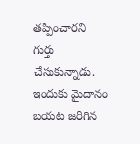తప్పించారని గుర్తు చేసుకున్నాడు. ఇందుకు మైదానం బయట జరిగిన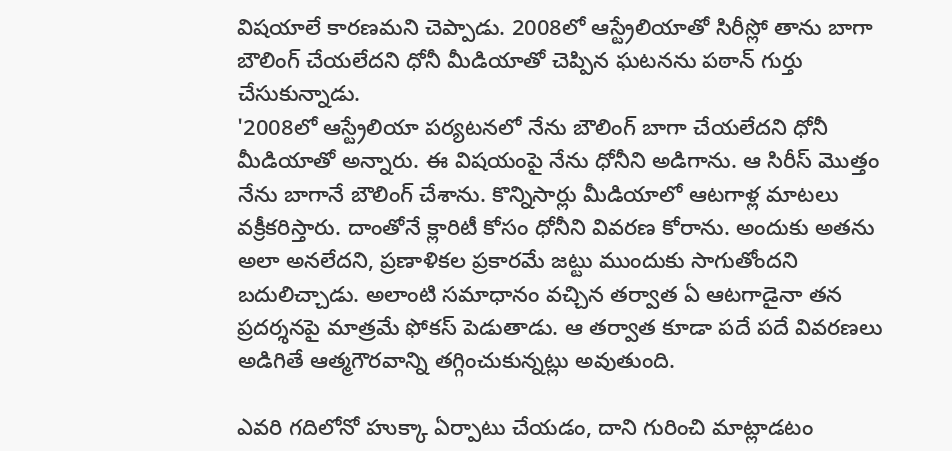విషయాలే కారణమని చెప్పాడు. 2008లో ఆస్ట్రేలియాతో సిరీస్లో తాను బాగా బౌలింగ్ చేయలేదని ధోనీ మీడియాతో చెప్పిన ఘటనను పఠాన్ గుర్తు చేసుకున్నాడు.
'2008లో ఆస్ట్రేలియా పర్యటనలో నేను బౌలింగ్ బాగా చేయలేదని ధోనీ మీడియాతో అన్నారు. ఈ విషయంపై నేను ధోనీని అడిగాను. ఆ సిరీస్ మొత్తం నేను బాగానే బౌలింగ్ చేశాను. కొన్నిసార్లు మీడియాలో ఆటగాళ్ల మాటలు వక్రీకరిస్తారు. దాంతోనే క్లారిటీ కోసం ధోనీని వివరణ కోరాను. అందుకు అతను అలా అనలేదని, ప్రణాళికల ప్రకారమే జట్టు ముందుకు సాగుతోందని బదులిచ్చాడు. అలాంటి సమాధానం వచ్చిన తర్వాత ఏ ఆటగాడైనా తన ప్రదర్శనపై మాత్రమే ఫోకస్ పెడుతాడు. ఆ తర్వాత కూడా పదే పదే వివరణలు అడిగితే ఆత్మగౌరవాన్ని తగ్గించుకున్నట్లు అవుతుంది.

ఎవరి గదిలోనో హుక్కా ఏర్పాటు చేయడం, దాని గురించి మాట్లాడటం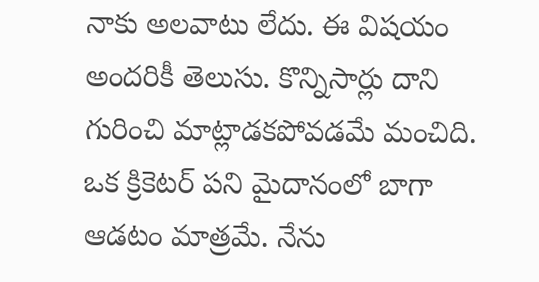నాకు అలవాటు లేదు. ఈ విషయం అందరికీ తెలుసు. కొన్నిసార్లు దాని గురించి మాట్లాడకపోవడమే మంచిది. ఒక క్రికెటర్ పని మైదానంలో బాగా ఆడటం మాత్రమే. నేను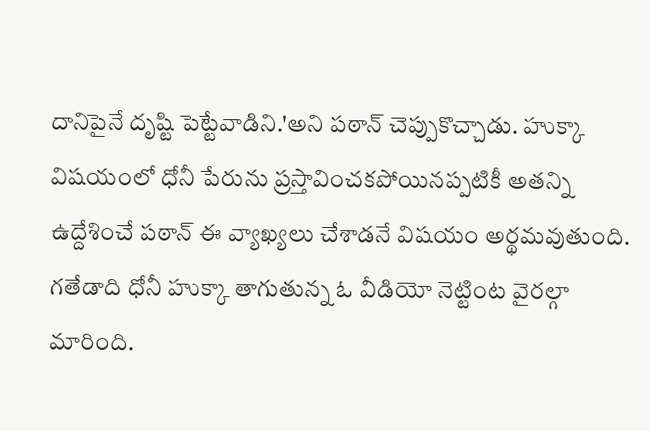దానిపైనే దృష్టి పెట్టేవాడిని.'అని పఠాన్ చెప్పుకొచ్చాడు. హుక్కా విషయంలో ధోనీ పేరును ప్రస్తావించకపోయినప్పటికీ అతన్ని ఉద్దేశించే పఠాన్ ఈ వ్యాఖ్యలు చేశాడనే విషయం అర్థమవుతుంది. గతేడాది ధోనీ హుక్కా తాగుతున్న ఓ వీడియో నెట్టింట వైరల్గా మారింది.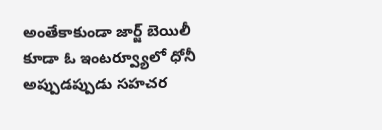అంతేకాకుండా జార్జ్ బెయిలీ కూడా ఓ ఇంటర్వ్యూలో ధోనీ అప్పుడప్పుడు సహచర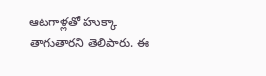ఆటగాళ్లతో హుక్కా తాగుతారని తెలిపారు. ఈ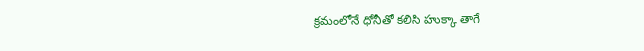క్రమంలోనే ధోనీతో కలిసి హుక్కా తాగే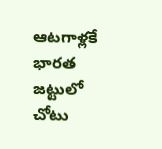ఆటగాళ్లకే భారత జట్టులో చోటు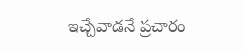ఇచ్చేవాడనే ప్రచారం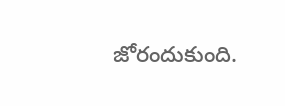జోరందుకుంది.